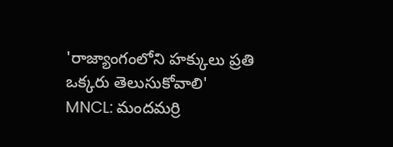'రాజ్యాంగంలోని హక్కులు ప్రతి ఒక్కరు తెలుసుకోవాలి'
MNCL: మందమర్రి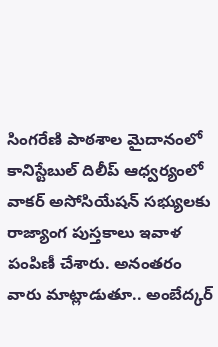సింగరేణి పాఠశాల మైదానంలో కానిస్టేబుల్ దిలీప్ ఆధ్వర్యంలో వాకర్ అసోసియేషన్ సభ్యులకు రాజ్యాంగ పుస్తకాలు ఇవాళ పంపిణీ చేశారు. అనంతరం వారు మాట్లాడుతూ.. అంబేద్కర్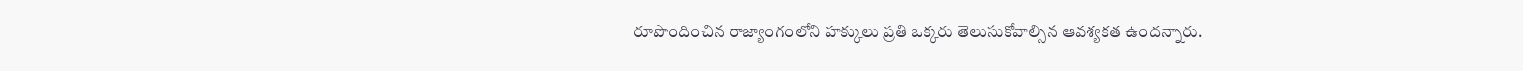రూపొందించిన రాజ్యాంగంలోని హక్కులు ప్రతి ఒక్కరు తెలుసుకోవాల్సిన ఆవశ్యకత ఉందన్నారు.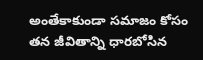అంతేకాకుండా సమాజం కోసం తన జీవితాన్ని ధారబోసిన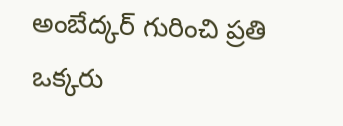అంబేద్కర్ గురించి ప్రతి ఒక్కరు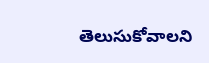తెలుసుకోవాలని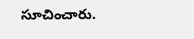సూచించారు.